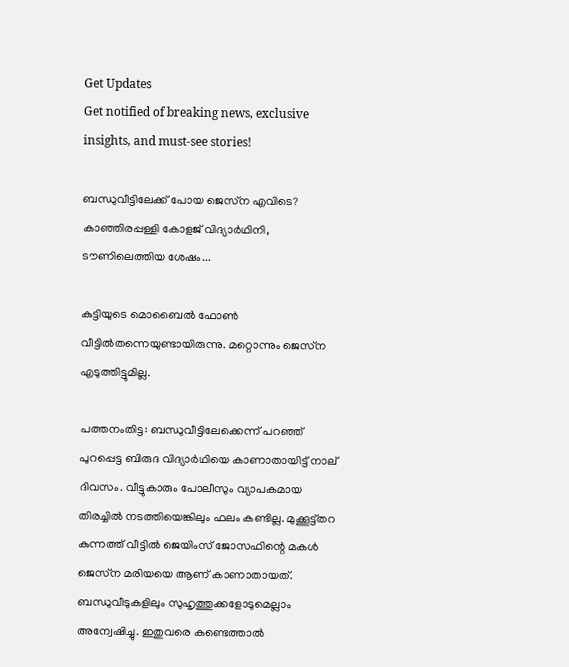Get Updates
Get notified of breaking news, exclusive insights, and must-see stories!

ബന്ധുവീട്ടിലേക്ക് പോയ ജെസ്‌ന എവിടെ? കാഞ്ഞിരപ്പള്ളി കോളജ് വിദ്യാര്‍ഥിനി, ടൗണിലെത്തിയ ശേഷം...

കുട്ടിയുടെ മൊബൈല്‍ ഫോണ്‍ വീട്ടില്‍തന്നെയുണ്ടായിരുന്നു. മറ്റൊന്നും ജെസ്‌ന എടുത്തിട്ടുമില്ല.

പത്തനംതിട്ട: ബന്ധുവീട്ടിലേക്കെന്ന് പറഞ്ഞ് പുറപ്പെട്ട ബിരുദ വിദ്യാര്‍ഥിയെ കാണാതായിട്ട് നാല് ദിവസം. വീട്ടുകാരും പോലീസും വ്യാപകമായ തിരച്ചില്‍ നടത്തിയെങ്കിലും ഫലം കണ്ടില്ല. മുക്കൂട്ട്തറ കുന്നത്ത് വീട്ടില്‍ ജെയിംസ് ജോസഫിന്റെ മകള്‍ ജെസ്‌ന മരിയയെ ആണ് കാണാതായത്. ബന്ധുവീടുകളിലും സുഹൃത്തുക്കളോടുമെല്ലാം അന്വേഷിച്ചു. ഇതുവരെ കണ്ടെത്താല്‍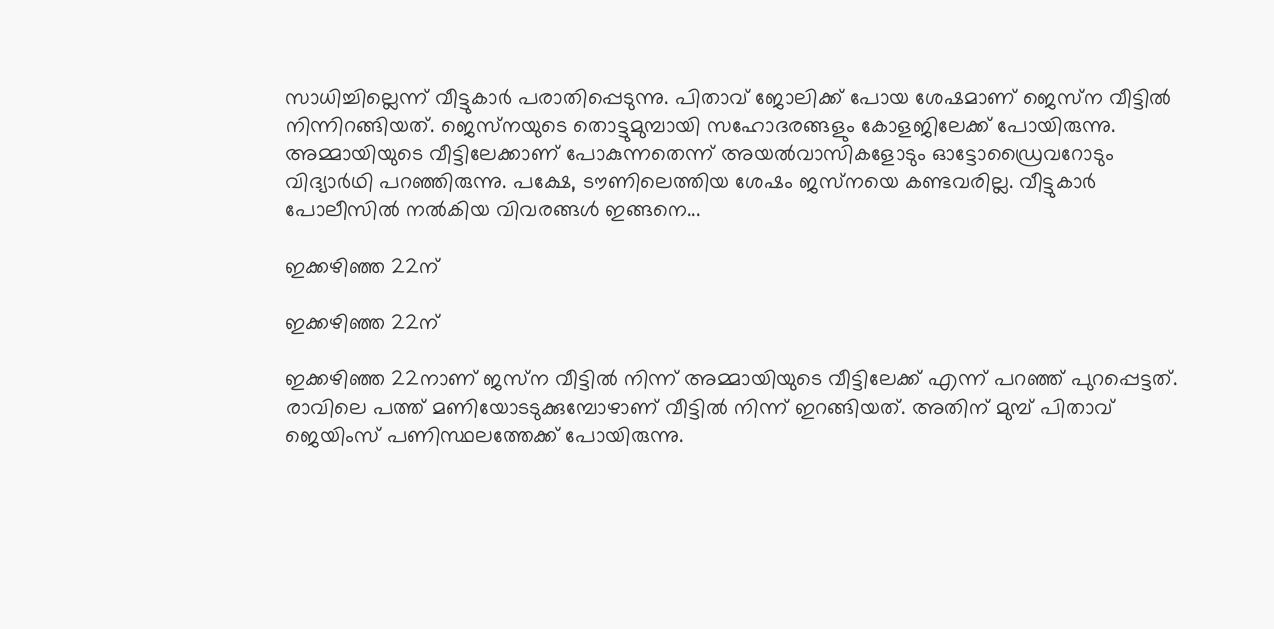സാധിച്ചില്ലെന്ന് വീട്ടുകാര്‍ പരാതിപ്പെടുന്നു. പിതാവ് ജോലിക്ക് പോയ ശേഷമാണ് ജെസ്‌ന വീട്ടില്‍ നിന്നിറങ്ങിയത്. ജെസ്‌നയുടെ തൊട്ടുമുമ്പായി സഹോദരങ്ങളും കോളജിലേക്ക് പോയിരുന്നു. അമ്മായിയുടെ വീട്ടിലേക്കാണ് പോകുന്നതെന്ന് അയല്‍വാസികളോടും ഓട്ടോഡ്രൈവറോടും വിദ്യാര്‍ഥി പറഞ്ഞിരുന്നു. പക്ഷേ, ടൗണിലെത്തിയ ശേഷം ജസ്‌നയെ കണ്ടവരില്ല. വീട്ടുകാര്‍ പോലീസില്‍ നല്‍കിയ വിവരങ്ങള്‍ ഇങ്ങനെ...

ഇക്കഴിഞ്ഞ 22ന്

ഇക്കഴിഞ്ഞ 22ന്

ഇക്കഴിഞ്ഞ 22നാണ് ജസ്‌ന വീട്ടില്‍ നിന്ന് അമ്മായിയുടെ വീട്ടിലേക്ക് എന്ന് പറഞ്ഞ് പുറപ്പെട്ടത്. രാവിലെ പത്ത് മണിയോടടുക്കുമ്പോഴാണ് വീട്ടില്‍ നിന്ന് ഇറങ്ങിയത്. അതിന് മുമ്പ് പിതാവ് ജെയിംസ് പണിസ്ഥലത്തേക്ക് പോയിരുന്നു.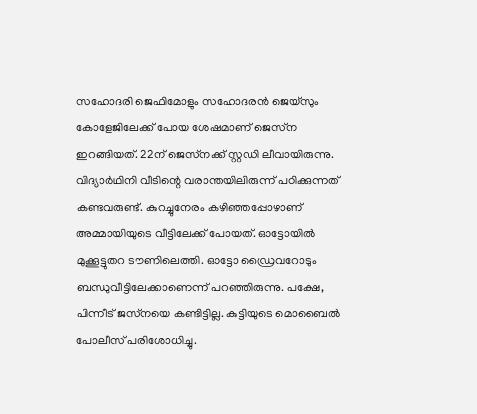സഹോദരി ജെഫിമോളും സഹോദരന്‍ ജെയ്‌സും കോളേജിലേക്ക് പോയ ശേഷമാണ് ജെസ്‌ന ഇറങ്ങിയത്. 22ന് ജെസ്‌നക്ക് സ്റ്റഡി ലീവായിരുന്നു. വിദ്യാര്‍ഥിനി വീടിന്റെ വരാന്തയിലിരുന്ന് പഠിക്കുന്നത് കണ്ടവരുണ്ട്. കുറച്ചുനേരം കഴിഞ്ഞപ്പോഴാണ് അമ്മായിയുടെ വീട്ടിലേക്ക് പോയത്. ഓട്ടോയില്‍ മുക്കൂട്ടുതറ ടൗണിലെത്തി. ഓട്ടോ ഡ്രൈവറോടും ബന്ധുവീട്ടിലേക്കാണെന്ന് പറഞ്ഞിരുന്നു. പക്ഷേ, പിന്നീട് ജസ്‌നയെ കണ്ടിട്ടില്ല. കുട്ടിയുടെ മൊബൈല്‍ പോലീസ് പരിശോധിച്ചു.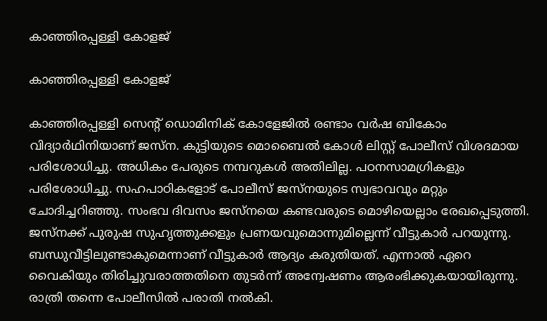കാഞ്ഞിരപ്പള്ളി കോളജ്

കാഞ്ഞിരപ്പള്ളി കോളജ്

കാഞ്ഞിരപ്പള്ളി സെന്റ് ഡൊമിനിക് കോളേജില്‍ രണ്ടാം വര്‍ഷ ബികോം വിദ്യാര്‍ഥിനിയാണ് ജസ്‌ന. കുട്ടിയുടെ മൊബൈല്‍ കോള്‍ ലിസ്റ്റ് പോലീസ് വിശദമായ പരിശോധിച്ചു. അധികം പേരുടെ നമ്പറുകള്‍ അതിലില്ല. പഠനസാമഗ്രികളും പരിശോധിച്ചു. സഹപാഠികളോട് പോലീസ് ജസ്‌നയുടെ സ്വഭാവവും മറ്റും ചോദിച്ചറിഞ്ഞു. സംഭവ ദിവസം ജസ്‌നയെ കണ്ടവരുടെ മൊഴിയെല്ലാം രേഖപ്പെടുത്തി. ജസ്‌നക്ക് പുരുഷ സുഹൃത്തുക്കളും പ്രണയവുമൊന്നുമില്ലെന്ന് വീട്ടുകാര്‍ പറയുന്നു. ബന്ധുവീട്ടിലുണ്ടാകുമെന്നാണ് വീട്ടുകാര്‍ ആദ്യം കരുതിയത്. എന്നാല്‍ ഏറെ വൈകിയും തിരിച്ചുവരാത്തതിനെ തുടര്‍ന്ന് അന്വേഷണം ആരംഭിക്കുകയായിരുന്നു. രാത്രി തന്നെ പോലീസില്‍ പരാതി നല്‍കി.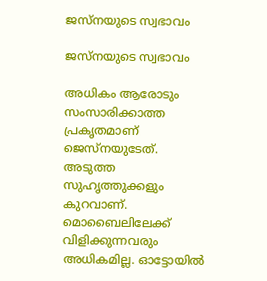ജസ്‌നയുടെ സ്വഭാവം

ജസ്‌നയുടെ സ്വഭാവം

അധികം ആരോടും സംസാരിക്കാത്ത പ്രകൃതമാണ് ജെസ്‌നയുടേത്. അടുത്ത സുഹൃത്തുക്കളും കുറവാണ്. മൊബൈലിലേക്ക് വിളിക്കുന്നവരും അധികമില്ല. ഓട്ടോയില്‍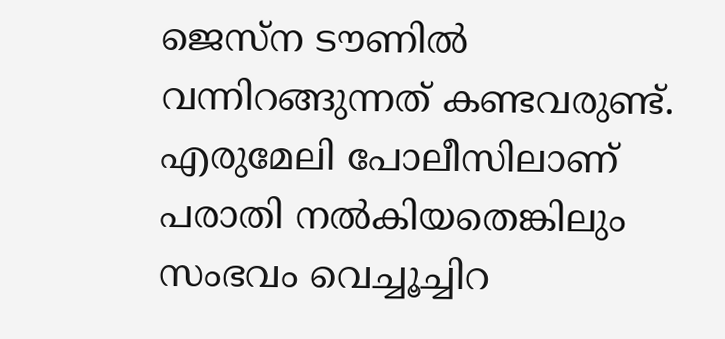ജെസ്‌ന ടൗണില്‍ വന്നിറങ്ങുന്നത് കണ്ടവരുണ്ട്. എരുമേലി പോലീസിലാണ് പരാതി നല്‍കിയതെങ്കിലും സംഭവം വെച്ചൂച്ചിറ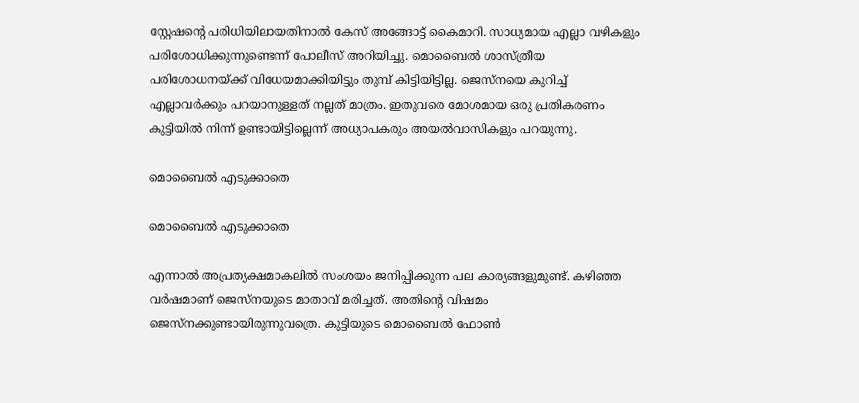സ്റ്റേഷന്റെ പരിധിയിലായതിനാല്‍ കേസ് അങ്ങോട്ട് കൈമാറി. സാധ്യമായ എല്ലാ വഴികളും പരിശോധിക്കുന്നുണ്ടെന്ന് പോലീസ് അറിയിച്ചു. മൊബൈല്‍ ശാസ്ത്രീയ പരിശോധനയ്ക്ക് വിധേയമാക്കിയിട്ടും തുമ്പ് കിട്ടിയിട്ടില്ല. ജെസ്‌നയെ കുറിച്ച് എല്ലാവര്‍ക്കും പറയാനുള്ളത് നല്ലത് മാത്രം. ഇതുവരെ മോശമായ ഒരു പ്രതികരണം കുട്ടിയില്‍ നിന്ന് ഉണ്ടായിട്ടില്ലെന്ന് അധ്യാപകരും അയല്‍വാസികളും പറയുന്നു.

മൊബൈല്‍ എടുക്കാതെ

മൊബൈല്‍ എടുക്കാതെ

എന്നാല്‍ അപ്രത്യക്ഷമാകലില്‍ സംശയം ജനിപ്പിക്കുന്ന പല കാര്യങ്ങളുമുണ്ട്. കഴിഞ്ഞ വര്‍ഷമാണ് ജെസ്‌നയുടെ മാതാവ് മരിച്ചത്. അതിന്റെ വിഷമം ജെസ്‌നക്കുണ്ടായിരുന്നുവത്രെ. കുട്ടിയുടെ മൊബൈല്‍ ഫോണ്‍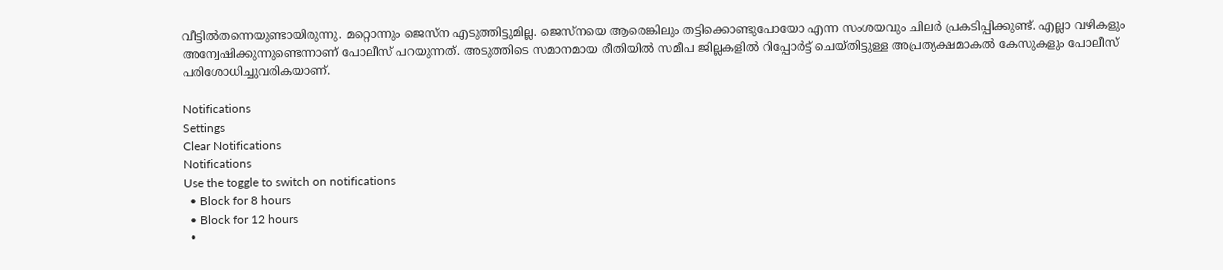വീട്ടില്‍തന്നെയുണ്ടായിരുന്നു. മറ്റൊന്നും ജെസ്‌ന എടുത്തിട്ടുമില്ല. ജെസ്‌നയെ ആരെങ്കിലും തട്ടിക്കൊണ്ടുപോയോ എന്ന സംശയവും ചിലര്‍ പ്രകടിപ്പിക്കുണ്ട്. എല്ലാ വഴികളും അന്വേഷിക്കുന്നുണ്ടെന്നാണ് പോലീസ് പറയുന്നത്. അടുത്തിടെ സമാനമായ രീതിയില്‍ സമീപ ജില്ലകളില്‍ റിപ്പോര്‍ട്ട് ചെയ്തിട്ടുള്ള അപ്രത്യക്ഷമാകല്‍ കേസുകളും പോലീസ് പരിശോധിച്ചുവരികയാണ്.

Notifications
Settings
Clear Notifications
Notifications
Use the toggle to switch on notifications
  • Block for 8 hours
  • Block for 12 hours
  •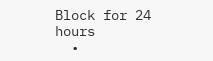Block for 24 hours
  •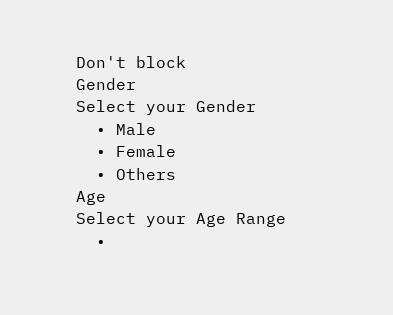Don't block
Gender
Select your Gender
  • Male
  • Female
  • Others
Age
Select your Age Range
  •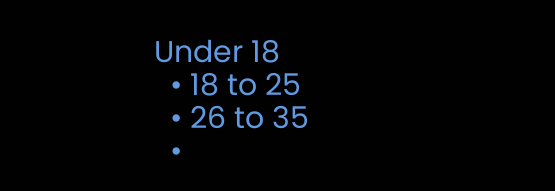Under 18
  • 18 to 25
  • 26 to 35
  •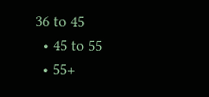36 to 45
  • 45 to 55
  • 55+